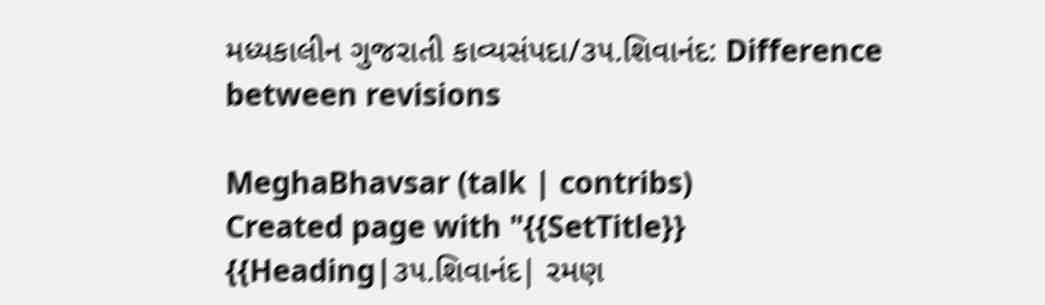મધ્યકાલીન ગુજરાતી કાવ્યસંપદા/૩૫.શિવાનંદ: Difference between revisions

MeghaBhavsar (talk | contribs)
Created page with "{{SetTitle}} {{Heading|૩૫.શિવાનંદ| રમણ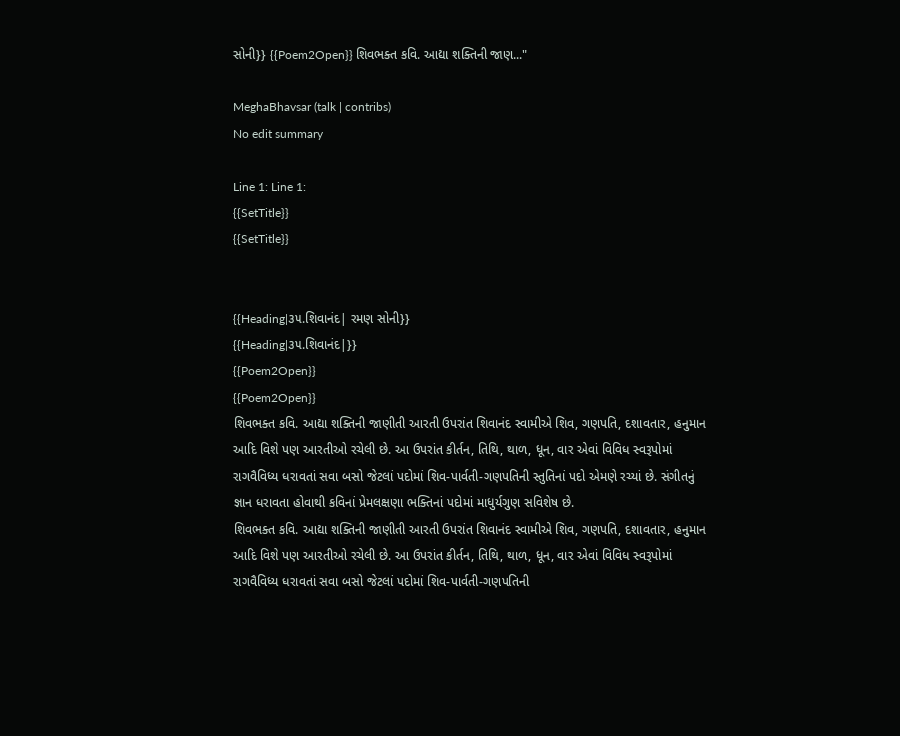સોની}} {{Poem2Open}} શિવભક્ત કવિ. આદ્યા શક્તિની જાણ..."

MeghaBhavsar (talk | contribs)
No edit summary

Line 1: Line 1:
{{SetTitle}}
{{SetTitle}}


{{Heading|૩૫.શિવાનંદ| રમણ સોની}}
{{Heading|૩૫.શિવાનંદ|}}
{{Poem2Open}}
{{Poem2Open}}
શિવભક્ત કવિ. આદ્યા શક્તિની જાણીતી આરતી ઉપરાંત શિવાનંદ સ્વામીએ શિવ, ગણપતિ, દશાવતાર, હનુમાન આદિ વિશે પણ આરતીઓ રચેલી છે. આ ઉપરાંત કીર્તન, તિથિ, થાળ, ધૂન, વાર એવાં વિવિધ સ્વરૂપોમાં રાગવૈવિધ્ય ધરાવતાં સવા બસો જેટલાં પદોમાં શિવ-પાર્વતી-ગણપતિની સ્તુતિનાં પદો એમણે રચ્યાં છે. સંગીતનું જ્ઞાન ધરાવતા હોવાથી કવિનાં પ્રેમલક્ષણા ભક્તિનાં પદોમાં માધુર્યગુણ સવિશેષ છે.
શિવભક્ત કવિ. આદ્યા શક્તિની જાણીતી આરતી ઉપરાંત શિવાનંદ સ્વામીએ શિવ, ગણપતિ, દશાવતાર, હનુમાન આદિ વિશે પણ આરતીઓ રચેલી છે. આ ઉપરાંત કીર્તન, તિથિ, થાળ, ધૂન, વાર એવાં વિવિધ સ્વરૂપોમાં રાગવૈવિધ્ય ધરાવતાં સવા બસો જેટલાં પદોમાં શિવ-પાર્વતી-ગણપતિની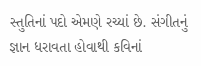સ્તુતિનાં પદો એમણે રચ્યાં છે. સંગીતનું જ્ઞાન ધરાવતા હોવાથી કવિનાં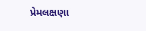પ્રેમલક્ષણા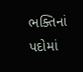ભક્તિનાં પદોમાં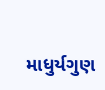માધુર્યગુણ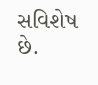સવિશેષ છે.